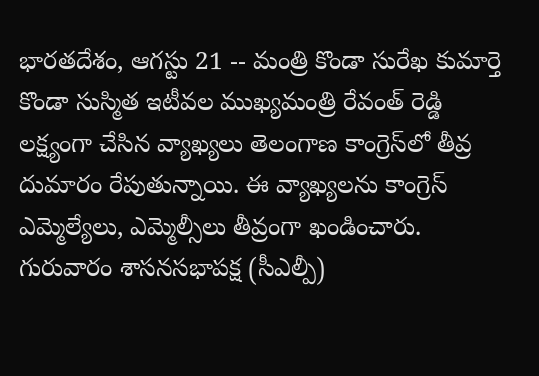భారతదేశం, ఆగస్టు 21 -- మంత్రి కొండా సురేఖ కుమార్తె కొండా సుస్మిత ఇటీవల ముఖ్యమంత్రి రేవంత్ రెడ్డి లక్ష్యంగా చేసిన వ్యాఖ్యలు తెలంగాణ కాంగ్రెస్‌లో తీవ్ర దుమారం రేపుతున్నాయి. ఈ వ్యాఖ్యలను కాంగ్రెస్ ఎమ్మెల్యేలు, ఎమ్మెల్సీలు తీవ్రంగా ఖండించారు. గురువారం శాసనసభాపక్ష (సీఎల్పీ)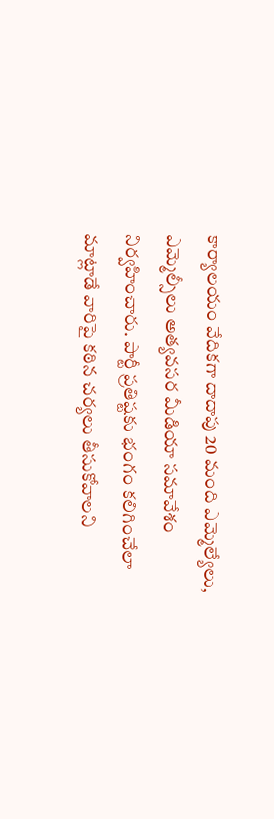కార్యాలయం వేదికగా దాదాపు 20 మంది ఎమ్మెల్యేలు, ఎమ్మెల్సీలు అత్యవసర మీడియా సమావేశం నిర్వహించారు. పార్టీ ప్రతిష్టకు భంగం కలిగించేలా మాట్లాడే వారిపై కఠిన చర్యలు తీసుకోవాలని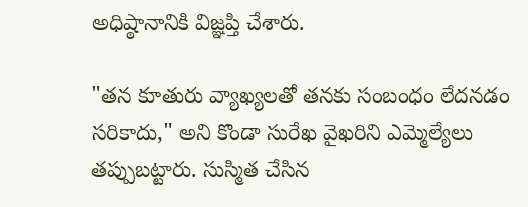అధిష్ఠానానికి విజ్ఞప్తి చేశారు.

"తన కూతురు వ్యాఖ్యలతో తనకు సంబంధం లేదనడం సరికాదు," అని కొండా సురేఖ వైఖరిని ఎమ్మెల్యేలు తప్పుబట్టారు. సుస్మిత చేసిన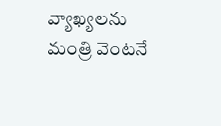వ్యాఖ్యలను మంత్రి వెంటనే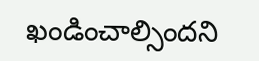ఖండించాల్సిందని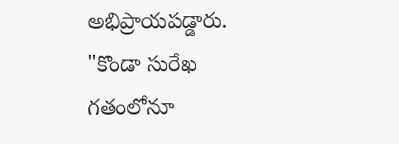అభిప్రాయపడ్డారు. "కొండా సురేఖ గతంలోనూ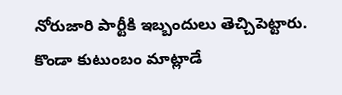నోరుజారి పార్టీకి ఇబ్బందులు తెచ్చిపెట్టారు. కొండా కుటుంబం మాట్లాడే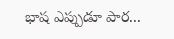భాష ఎప్పుడూ పార...